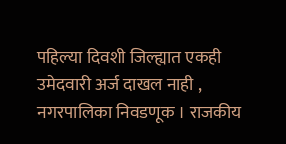पहिल्या दिवशी जिल्ह्यात एकही उमेदवारी अर्ज दाखल नाही , नगरपालिका निवडणूक । राजकीय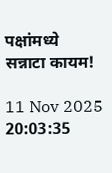पक्षांमध्ये सन्नाटा कायम!

11 Nov 2025 20:03:35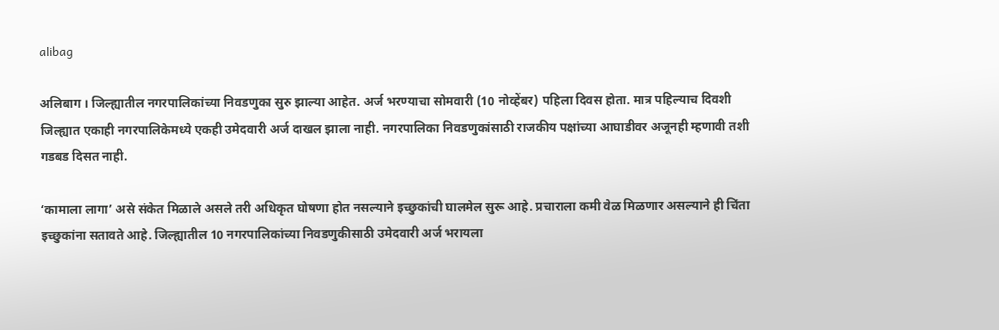alibag

अलिबाग । जिल्ह्यातील नगरपालिकांच्या निवडणुका सुरु झाल्या आहेत. अर्ज भरण्याचा सोमवारी (10 नोव्हेंबर) पहिला दिवस होता. मात्र पहिल्याच दिवशी जिल्ह्यात एकाही नगरपालिकेमध्ये एकही उमेदवारी अर्ज दाखल झाला नाही. नगरपालिका निवडणुकांसाठी राजकीय पक्षांच्या आघाडीवर अजूनही म्हणावी तशी गडबड दिसत नाही.

‘कामाला लागा’ असे संकेत मिळाले असले तरी अधिकृत घोषणा होत नसल्याने इच्छुकांची घालमेल सुरू आहे. प्रचाराला कमी वेळ मिळणार असल्याने ही चिंता इच्छुकांना सतावते आहे. जिल्ह्यातील 10 नगरपालिकांच्या निवडणुकीसाठी उमेदवारी अर्ज भरायला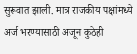सुरूवात झाली. मात्र राजकीय पक्षांमध्ये अर्ज भरण्यासाठी अजून कुठेही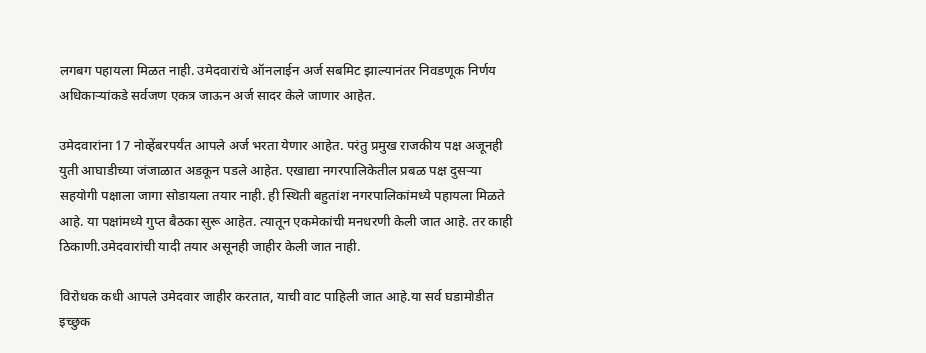लगबग पहायला मिळत नाही. उमेदवारांचे ऑनलाईन अर्ज सबमिट झाल्यानंतर निवडणूक निर्णय अधिकार्‍यांकडे सर्वजण एकत्र जाऊन अर्ज सादर केले जाणार आहेत.

उमेदवारांना 17 नोव्हेंबरपर्यंत आपले अर्ज भरता येणार आहेत. परंतु प्रमुख राजकीय पक्ष अजूनही युती आघाडीच्या जंजाळात अडकून पडले आहेत. एखाद्या नगरपालिकेतील प्रबळ पक्ष दुसर्‍या सहयोगी पक्षाला जागा सोडायला तयार नाही. ही स्थिती बहुतांश नगरपालिकांमध्ये पहायला मिळते आहे. या पक्षांमध्ये गुप्त बैठका सुरू आहेत. त्यातून एकमेकांची मनधरणी केली जात आहे. तर काही ठिकाणी.उमेदवारांची यादी तयार असूनही जाहीर केली जात नाही.

विरोधक कधी आपले उमेदवार जाहीर करतात, याची वाट पाहिली जात आहे.या सर्व घडामोडीत इच्छुक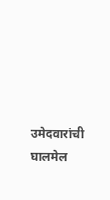उमेदवारांची घालमेल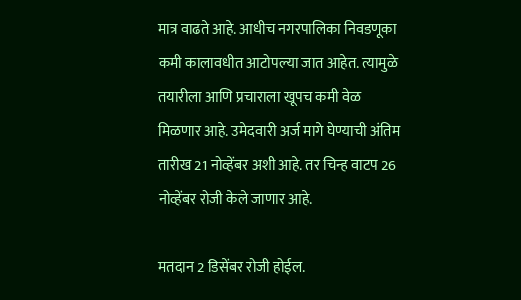मात्र वाढते आहे. आधीच नगरपालिका निवडणूका कमी कालावधीत आटोपल्या जात आहेत. त्यामुळे तयारीला आणि प्रचाराला खूपच कमी वेळ मिळणार आहे. उमेदवारी अर्ज मागे घेण्याची अंतिम तारीख 21 नोव्हेंबर अशी आहे. तर चिन्ह वाटप 26 नोव्हेंबर रोजी केले जाणार आहे.

मतदान 2 डिसेंबर रोजी होईल.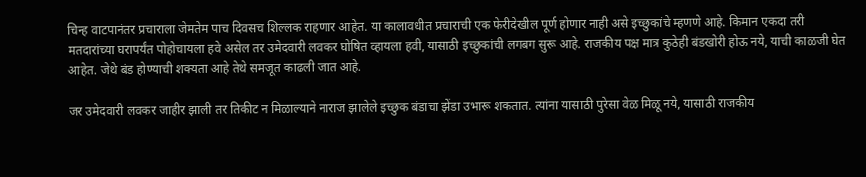चिन्ह वाटपानंतर प्रचाराला जेमतेम पाच दिवसच शिल्लक राहणार आहेत. या कालावधीत प्रचाराची एक फेरीदेखील पूर्ण होणार नाही असे इच्छुकांचे म्हणणे आहे. किमान एकदा तरी मतदारांच्या घरापर्यंत पोहोचायला हवे असेल तर उमेदवारी लवकर घोषित व्हायला हवी, यासाठी इच्छुकांची लगबग सुरू आहे. राजकीय पक्ष मात्र कुठेही बंडखोरी होऊ नये, याची काळजी घेत आहेत. जेथे बंड होण्याची शक्यता आहे तेथे समजूत काढली जात आहे.

जर उमेदवारी लवकर जाहीर झाली तर तिकीट न मिळाल्याने नाराज झालेले इच्छुक बंडाचा झेंडा उभारू शकतात. त्यांना यासाठी पुरेसा वेळ मिळू नये, यासाठी राजकीय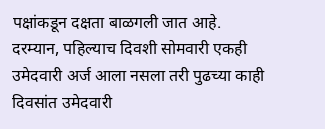पक्षांकडून दक्षता बाळगली जात आहे. दरम्यान, पहिल्याच दिवशी सोमवारी एकही उमेदवारी अर्ज आला नसला तरी पुढच्या काही दिवसांत उमेदवारी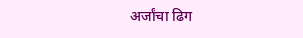अर्जांचा ढिग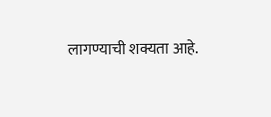लागण्याची शक्यता आहे.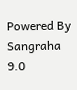Powered By Sangraha 9.0